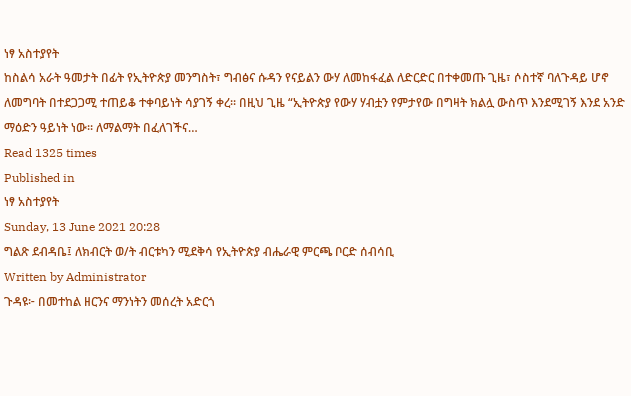ነፃ አስተያየት
ከስልሳ አራት ዓመታት በፊት የኢትዮጵያ መንግስት፣ ግብፅና ሱዳን የናይልን ውሃ ለመከፋፈል ለድርድር በተቀመጡ ጊዜ፣ ሶስተኛ ባለጉዳይ ሆኖ ለመግባት በተደጋጋሚ ተጠይቆ ተቀባይነት ሳያገኝ ቀረ፡፡ በዚህ ጊዜ “ኢትዮጵያ የውሃ ሃብቷን የምታየው በግዛት ክልሏ ውስጥ እንደሚገኝ እንደ አንድ ማዕድን ዓይነት ነው፡፡ ለማልማት በፈለገችና…
Read 1325 times
Published in
ነፃ አስተያየት
Sunday, 13 June 2021 20:28
ግልጽ ደብዳቤ፤ ለክብርት ወ/ት ብርቱካን ሚደቅሳ የኢትዮጵያ ብሔራዊ ምርጫ ቦርድ ሰብሳቢ
Written by Administrator
ጉዳዩ፦ በመተከል ዘርንና ማንነትን መሰረት አድርጎ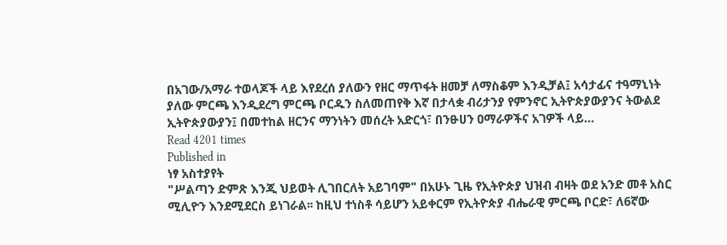በአገው/አማራ ተወላጆች ላይ እየደረሰ ያለውን የዘር ማጥፋት ዘመቻ ለማስቆም እንዲቻል፤ አሳታፊና ተዓማኒነት ያለው ምርጫ እንዲደረግ ምርጫ ቦርዱን ስለመጠየቅ እኛ በታላቋ ብሪታንያ የምንኖር ኢትዮጵያውያንና ትውልደ ኢትዮጵያውያን፤ በመተከል ዘርንና ማንነትን መሰረት አድርጎ፣ በንፁሀን ዐማራዎችና አገዎች ላይ…
Read 4201 times
Published in
ነፃ አስተያየት
"ሥልጣን ድምጽ እንጂ ህይወት ሊገበርለት አይገባም" በአሁኑ ጊዜ የኢትዮጵያ ህዝብ ብዛት ወደ አንድ መቶ አስር ሚሊዮን እንደሚደርስ ይነገራል፡፡ ከዚህ ተነስቶ ሳይሆን አይቀርም የኢትዮጵያ ብሔራዊ ምርጫ ቦርድ፣ ለ6ኛው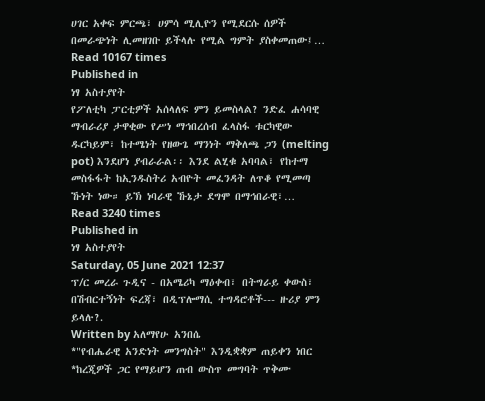ሀገር አቀፍ ምርጫ፣ ሀምሳ ሚሊዮን የሚደርሱ ሰዎች በመራጭነት ሊመዘገቡ ይችላሉ የሚል ግምት ያስቀመጠው፤…
Read 10167 times
Published in
ነፃ አስተያየት
የፖለቲካ ፓርቲዎች አሰላለፍ ምን ይመስላል? ንድፈ ሐሳባዊ ማብራሪያ ታዋቂው የሥነ ማኅበረሰብ ፈላስፋ ቱርካዊው ዱርካይም፣ ከተሜነት የዘውጌ ማንነት ማቅለጫ ጋን (melting pot) እንደሆነ ያብራራል፡፡ እንደ ልሂቁ አባባል፣ የከተማ መስፋፋት ከኢንዱስትሪ አብዮት መፈንዳት ለጥቆ የሚመጣ ኹነት ነው። ይኽ ነባራዊ ኹኔታ ደግሞ በማኅበራዊ፣…
Read 3240 times
Published in
ነፃ አስተያየት
Saturday, 05 June 2021 12:37
ፕ/ር መረራ ጉዲና - በአሜሪካ ማዕቀብ፣ በትግራይ ቀውስ፣ በሽብርተኝነት ፍረጃ፣ በዲፕሎማሲ ተግዳሮቶች--- ዙሪያ ምን ይላሉ?.
Written by አለማየሁ አንበሴ
*"የብሔራዊ አንድነት መንግስት" እንዲቋቋም ጠይቀን ነበር *ከረጂዎች ጋር የማይሆን ጠብ ውስጥ መግባት ጥቅሙ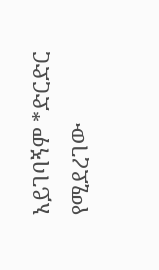አይገባኝም *ድርድር የሚደረገው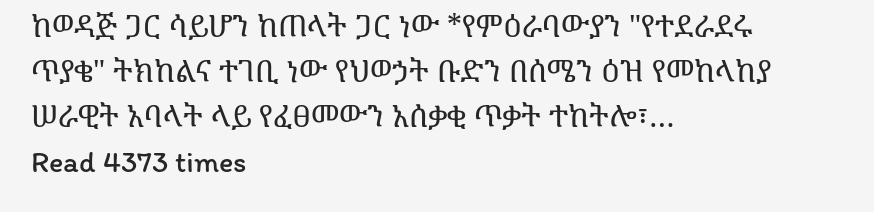ከወዳጅ ጋር ሳይሆን ከጠላት ጋር ነው *የምዕራባውያን "የተደራደሩ ጥያቄ" ትክከልና ተገቢ ነው የህወኃት ቡድን በሰሜን ዕዝ የመከላከያ ሠራዊት አባላት ላይ የፈፀመውን አሰቃቂ ጥቃት ተከትሎ፣…
Read 4373 times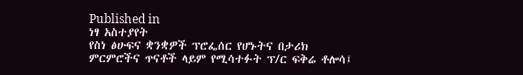Published in
ነፃ አስተያየት
የስነ ፅሁፍና ቋንቋዎች ፕሮፌሰር የሆኑትና በታሪክ ምርምሮችና ጥናቶች ላይም የሚሳተፉት ፕ/ር ፍቅሬ ቶሎሳ፤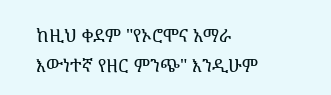ከዚህ ቀደም "የኦሮሞና አማራ እውነተኛ የዘር ምንጭ" እንዲሁም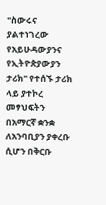"ስውሩና ያልተነገረው የአይሁዳውያንና የኢትዮጵያውያን ታሪክ" የተሰኙ ታሪክ ላይ ያተኮረ መፃህፍትን በአማርኛ ቋንቋ ለአንባቢያን ያቀረቡ ሲሆን በቅርቡ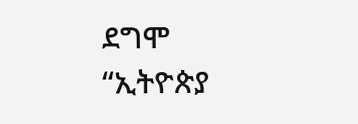ደግሞ “ኢትዮጵያ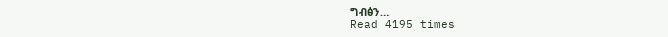ግብፅን…
Read 4195 times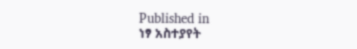Published in
ነፃ አስተያየት